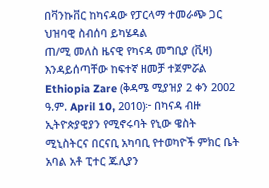በቫንኩቨር ከካናዳው የፓርላማ ተመራጭ ጋር ህዝባዊ ስብሰባ ይካሄዳል
ጠ/ሚ መለስ ዜናዊ የካናዳ መግቢያ (ቪዛ) እንዳይሰጣቸው ከፍተኛ ዘመቻ ተጀምሯል
Ethiopia Zare (ቅዳሜ ሚያዝያ 2 ቀን 2002 ዓ.ም. April 10, 2010)፦ በካናዳ ብዙ ኢትዮጵያዊያን የሚኖሩባት የኒው ዌስት ሚኒስትርና በርናቢ አካባቢ የተወካዮች ምክር ቤት አባል አቶ ፒተር ጁሊያን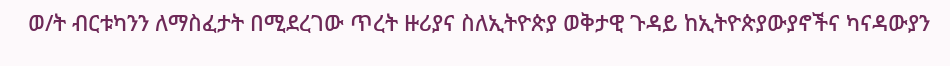ወ/ት ብርቱካንን ለማስፈታት በሚደረገው ጥረት ዙሪያና ስለኢትዮጵያ ወቅታዊ ጉዳይ ከኢትዮጵያውያኖችና ካናዳውያን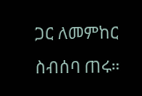ጋር ለመምከር ስብሰባ ጠሩ።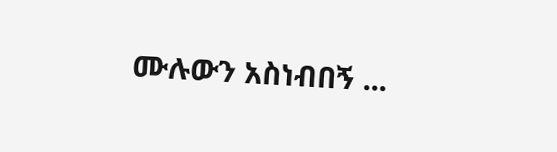ሙሉውን አስነብበኝ ...